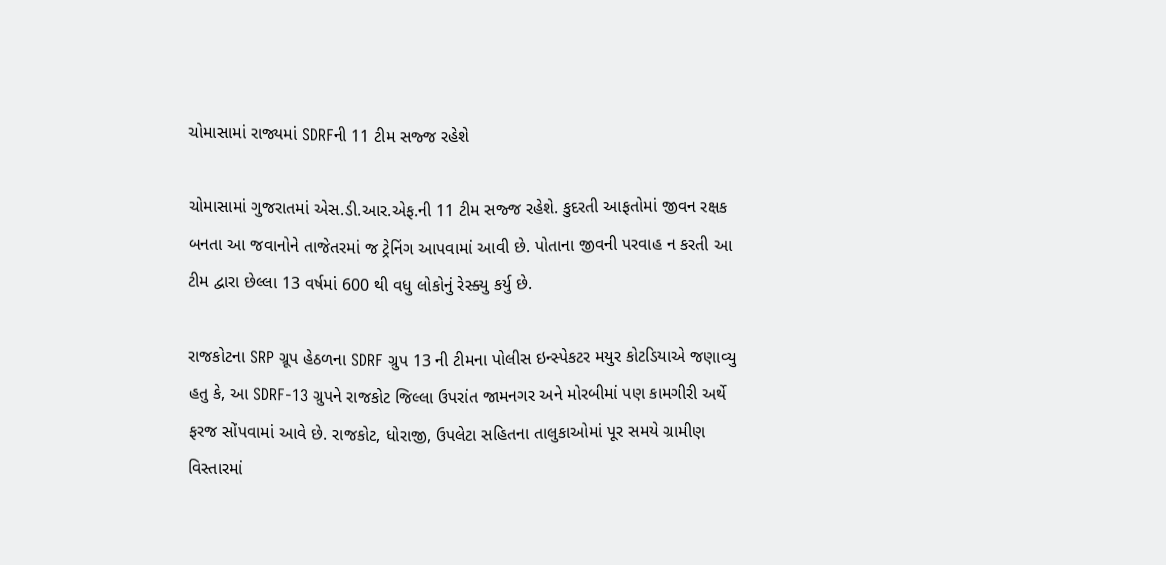ચોમાસામાં રાજ્યમાં SDRFની 11 ટીમ સજ્જ રહેશે

ચોમાસામાં ગુજરાતમાં એસ.ડી.આર.એફ.ની 11 ટીમ સજ્જ રહેશે. કુદરતી આફતોમાં જીવન રક્ષક બનતા આ જવાનોને તાજેતરમાં જ ટ્રેનિંગ આપવામાં આવી છે. પોતાના જીવની પરવાહ ન કરતી આ ટીમ દ્વારા છેલ્લા 13 વર્ષમાં 600 થી વધુ લોકોનું રેસ્ક્યુ કર્યુ છે.

રાજકોટના SRP ગ્રૂપ હેઠળના SDRF ગ્રુપ 13 ની ટીમના પોલીસ ઇન્સ્પેકટર મયુર કોટડિયાએ જણાવ્યુ હતુ કે, આ SDRF-13 ગ્રુપને રાજકોટ જિલ્લા ઉપરાંત જામનગર અને મોરબીમાં પણ કામગીરી અર્થે ફરજ સોંપવામાં આવે છે. રાજકોટ, ધોરાજી, ઉપલેટા સહિતના તાલુકાઓમાં પૂર સમયે ગ્રામીણ વિસ્તારમાં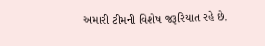અમારી ટીમની વિશેષ જરૂરિયાત રહે છે.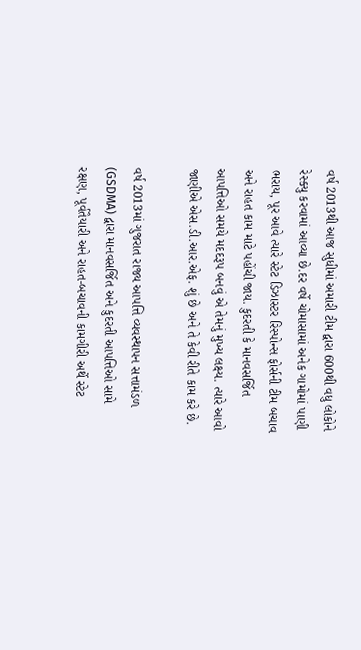વર્ષ 2013થી આજ સુધીમાં અમારી ટીમ દ્વારા 600થી વધુ લોકોને રેસ્ક્યુ કરવામાં આવ્યા છે.દર વર્ષે ચોમાસામાં અનેક ગામોમાં પાણી ભરાય, પૂર આવે ત્યારે સ્ટેટ ડિઝાસ્ટર રિસ્પોન્સ ફોર્સની ટીમ બચાવ અને રાહત કામ માટે પહોંચી જાય. કુદરતી કે માનવસર્જિત આપત્તિઓ સમયે મદદરૂપ બનવું એ તેમનું મુખ્ય લક્ષ્ય. ત્યારે આવો જાણીએ એસ.ડી.આર.એફ. શું છે અને તે કેવી રીતે કામ કરે છે.

વર્ષ 2013માં ગુજરાત રાજ્ય આપત્તિ વ્યવસ્થાપન સત્તામંડળ (GSDMA) દ્વારા માનવસર્જિત અને કુદરતી આપત્તિઓ સામે રક્ષણ, પૂર્વતૈયારી અને રાહત-બચાવની કામગીરી અર્થે સ્ટેટ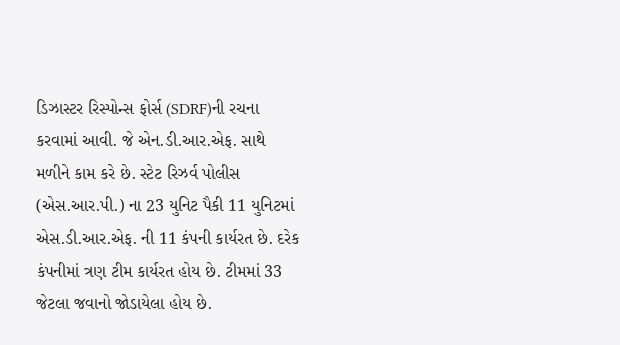ડિઝાસ્ટર રિસ્પોન્સ ફોર્સ (SDRF)ની રચના કરવામાં આવી. જે એન.ડી.આર.એફ. સાથે મળીને કામ કરે છે. સ્ટેટ રિઝર્વ પોલીસ (એસ.આર.પી.) ના 23 યુનિટ પૈકી 11 યુનિટમાં એસ.ડી.આર.એફ. ની 11 કંપની કાર્યરત છે. દરેક કંપનીમાં ત્રણ ટીમ કાર્યરત હોય છે. ટીમમાં 33 જેટલા જવાનો જોડાયેલા હોય છે.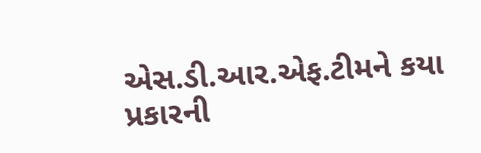એસ.ડી.આર.એફ.ટીમને કયા પ્રકારની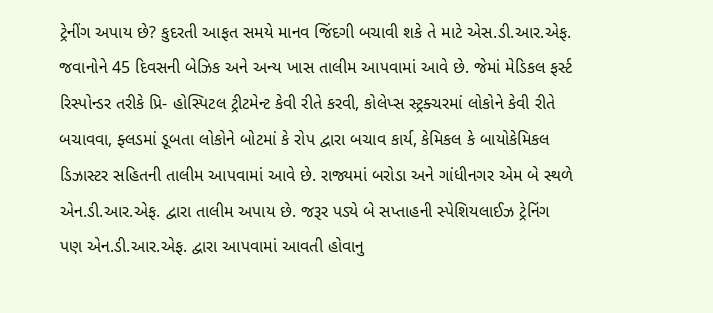ટ્રેનીંગ અપાય છે? કુદરતી આફત સમયે માનવ જિંદગી બચાવી શકે તે માટે એસ.ડી.આર.એફ. જવાનોને 45 દિવસની બેઝિક અને અન્ય ખાસ તાલીમ આપવામાં આવે છે. જેમાં મેડિકલ ફર્સ્ટ રિસ્પોન્ડર તરીકે પ્રિ- હોસ્પિટલ ટ્રીટમેન્ટ કેવી રીતે કરવી, કોલેપ્સ સ્ટ્રક્ચરમાં લોકોને કેવી રીતે બચાવવા, ફ્લડમાં ડૂબતા લોકોને બોટમાં કે રોપ દ્વારા બચાવ કાર્ય, કેમિકલ કે બાયોકેમિકલ ડિઝાસ્ટર સહિતની તાલીમ આપવામાં આવે છે. રાજ્યમાં બરોડા અને ગાંધીનગર એમ બે સ્થળે એન.ડી.આર.એફ. દ્વારા તાલીમ અપાય છે. જરૂર પડ્યે બે સપ્તાહની સ્પેશિયલાઈઝ ટ્રેનિંગ પણ એન.ડી.આર.એફ. દ્વારા આપવામાં આવતી હોવાનુ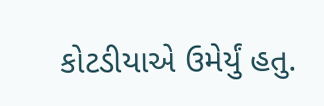કોટડીયાએ ઉમેર્યું હતુ.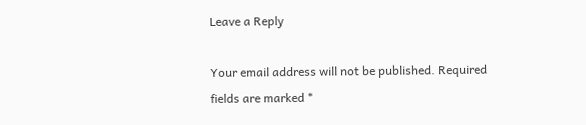Leave a Reply

Your email address will not be published. Required fields are marked *